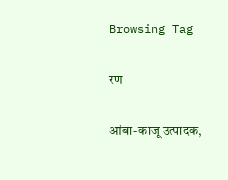Browsing Tag

रण

आंबा-काजू उत्पादक,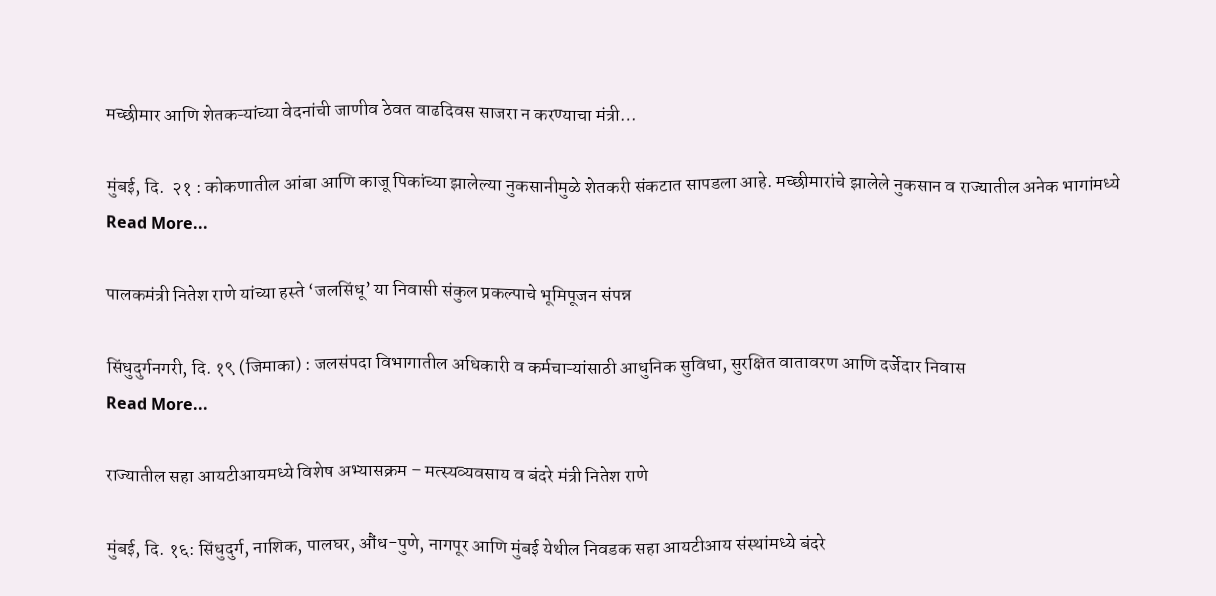मच्छीमार आणि शेतकऱ्यांच्या वेदनांची जाणीव ठेवत वाढदिवस साजरा न करण्याचा मंत्री…

मुंबई, दि.  २१ : कोकणातील आंबा आणि काजू पिकांच्या झालेल्या नुकसानीमुळे शेतकरी संकटात सापडला आहे. मच्छीमारांचे झालेले नुकसान व राज्यातील अनेक भागांमध्ये
Read More...

पालकमंत्री नितेश राणे यांच्या हस्ते ‘जलसिंधू’ या निवासी संकुल प्रकल्पाचे भूमिपूजन संपन्न

सिंधुदुर्गनगरी, दि. १९ (जिमाका) : जलसंपदा विभागातील अधिकारी व कर्मचाऱ्यांसाठी आधुनिक सुविधा, सुरक्षित वातावरण आणि दर्जेदार निवास
Read More...

राज्यातील सहा आयटीआयमध्ये विशेष अभ्यासक्रम – मत्स्यव्यवसाय व बंदरे मंत्री नितेश राणे

मुंबई, दि. १६: सिंधुदुर्ग, नाशिक, पालघर, औंध-पुणे, नागपूर आणि मुंबई येथील निवडक सहा आयटीआय संस्थांमध्ये बंदरे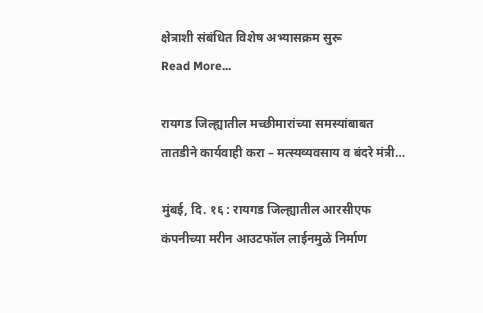क्षेत्राशी संबंधित विशेष अभ्यासक्रम सुरू
Read More...

रायगड जिल्ह्यातील मच्छीमारांच्या समस्यांबाबत तातडीने कार्यवाही करा – मत्स्यव्यवसाय व बंदरे मंत्री…

मुंबई, दि. १६ : रायगड जिल्ह्यातील आरसीएफ कंपनीच्या मरीन आउटफॉल लाईनमुळे निर्माण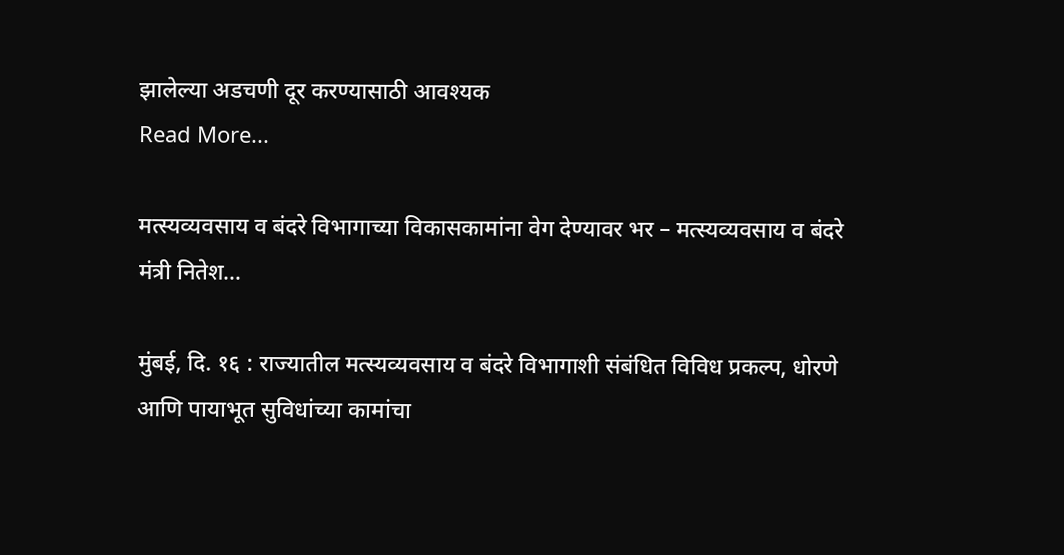झालेल्या अडचणी दूर करण्यासाठी आवश्यक
Read More...

मत्स्यव्यवसाय व बंदरे विभागाच्या विकासकामांना वेग देण्यावर भर – मत्स्यव्यवसाय व बंदरे मंत्री नितेश…

मुंबई, दि. १६ : राज्यातील मत्स्यव्यवसाय व बंदरे विभागाशी संबंधित विविध प्रकल्प, धोरणे आणि पायाभूत सुविधांच्या कामांचा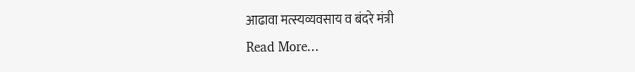आढावा मत्स्यव्यवसाय व बंदरे मंत्री
Read More...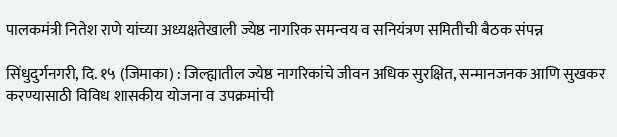पालकमंत्री नितेश राणे यांच्या अध्यक्षतेखाली ज्येष्ठ नागरिक समन्वय व सनियंत्रण समितीची बैठक संपन्न

सिंधुदुर्गनगरी, दि. १५ (जिमाका) : जिल्ह्यातील ज्येष्ठ नागरिकांचे जीवन अधिक सुरक्षित, सन्मानजनक आणि सुखकर करण्यासाठी विविध शासकीय योजना व उपक्रमांची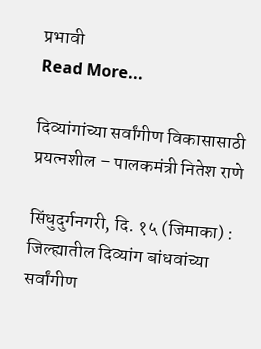प्रभावी
Read More...

दिव्यांगांच्या सर्वांगीण विकासासाठी प्रयत्नशील – पालकमंत्री नितेश राणे

सिंधुदुर्गनगरी, दि. १५ (जिमाका) : जिल्ह्यातील दिव्यांग बांधवांच्या सर्वांगीण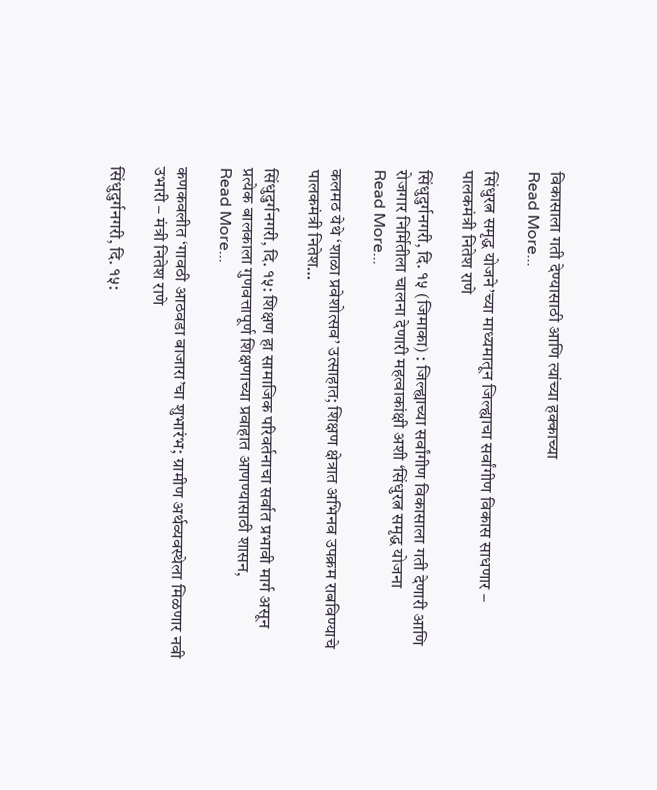विकासाला गती देण्यासाठी आणि त्यांच्या हक्काच्या
Read More...

सिंधुरत्न समृद्ध योजने’च्या माध्यमातून जिल्ह्याचा सर्वांगीण विकास साधणार – पालकमंत्री नितेश राणे

सिंधुदुर्गनगरी, दि. १५ (जिमाका) : जिल्ह्याच्या सर्वांगीण विकासाला गती देणारी आणि रोजगार निर्मितीला चालना देणारी महत्वाकांक्षी अशी ‘सिंधुरत्न समृद्ध योजना
Read More...

कलमठ येथे ‘शाळा प्रवेशोत्सव’ उत्साहात; शिक्षण क्षेत्रात अभिनव उपक्रम राबविण्याचे पालकमंत्री नितेश…

सिंधुदुर्गनगरी, दि. १५: शिक्षण हा सामाजिक परिवर्तनाचा सर्वात प्रभावी मार्ग असून प्रत्येक बालकाला गुणवत्तापूर्ण शिक्षणाच्या प्रवाहात आणण्यासाठी शासन,
Read More...

कणकवलीत ‘गावठी आठवडा बाजारा’चा शुभारंभ; ग्रामीण अर्थव्यवस्थेला मिळणार नवी उभारी – मंत्री नितेश राणे

सिंधुदुर्गनगरी, दि. १५: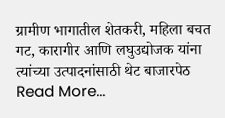ग्रामीण भागातील शेतकरी, महिला बचत गट, कारागीर आणि लघुउद्योजक यांना त्यांच्या उत्पादनांसाठी थेट बाजारपेठ
Read More...